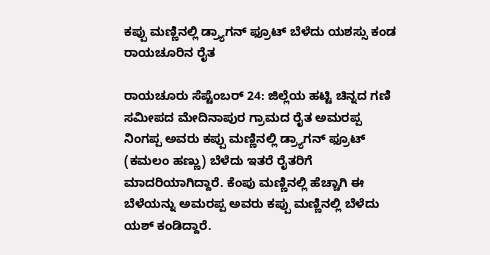ಕಪ್ಪು ಮಣ್ಣಿನಲ್ಲಿ ಡ್ರ್ಯಾಗನ್ ಫ್ರೂಟ್ ಬೆಳೆದು ಯಶಸ್ಸು ಕಂಡ ರಾಯಚೂರಿನ ರೈತ

ರಾಯಚೂರು ಸೆಪ್ಟೆಂಬರ್‌ 24: ಜಿಲ್ಲೆಯ ಹಟ್ಟಿ ಚಿನ್ನದ ಗಣಿ ಸಮೀಪದ ಮೇದಿನಾಪುರ ಗ್ರಾಮದ ರೈತ ಅಮರಪ್ಪ ನಿಂಗಪ್ಪ ಅವರು ಕಪ್ಪು ಮಣ್ಣಿನಲ್ಲಿ ಡ್ರ್ಯಾಗನ್ ಫ್ರೂಟ್ (ಕಮಲಂ ಹಣ್ಣು) ಬೆಳೆದು ಇತರೆ ರೈತರಿಗೆ ಮಾದರಿಯಾಗಿದ್ದಾರೆ. ಕೆಂಪು ಮಣ್ಣಿನಲ್ಲಿ ಹೆಚ್ಚಾಗಿ ಈ ಬೆಳೆಯನ್ನು ಅಮರಪ್ಪ ಅವರು ಕಪ್ಪು ಮಣ್ಣಿನಲ್ಲಿ ಬೆಳೆದು ಯಶ್‌ ಕಂಡಿದ್ದಾರೆ.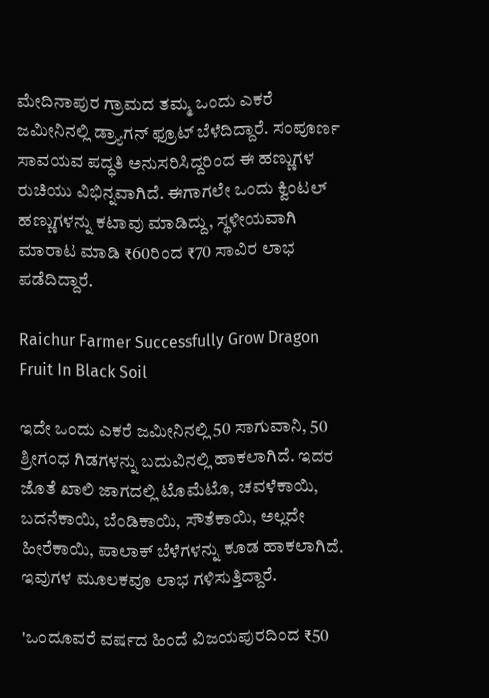ಮೇದಿನಾಪುರ ಗ್ರಾಮದ ತಮ್ಮ ಒಂದು ಎಕರೆ ಜಮೀನಿನಲ್ಲಿ ಡ್ರ್ಯಾಗನ್ ಫ್ರೂಟ್ ಬೆಳೆದಿದ್ದಾರೆ. ಸಂಪೂರ್ಣ ಸಾವಯವ ಪದ್ಧತಿ ಅನುಸರಿಸಿದ್ದರಿಂದ ಈ ಹಣ್ಣುಗಳ ರುಚಿಯು ವಿಭಿನ್ನವಾಗಿದೆ. ಈಗಾಗಲೇ ಒಂದು ಕ್ವಿಂಟಲ್‌ ಹಣ್ಣುಗಳನ್ನು ಕಟಾವು ಮಾಡಿದ್ದು, ಸ್ಥಳೀಯವಾಗಿ ಮಾರಾಟ ಮಾಡಿ ₹60ರಿಂದ ₹70 ಸಾವಿರ ಲಾಭ ಪಡೆದಿದ್ದಾರೆ.

Raichur Farmer Successfully Grow Dragon Fruit In Black Soil

ಇದೇ ಒಂದು ಎಕರೆ ಜಮೀನಿನಲ್ಲಿ 50 ಸಾಗುವಾನಿ, 50 ಶ್ರೀಗಂಧ ಗಿಡಗಳನ್ನು ಬದುವಿನಲ್ಲಿ ಹಾಕಲಾಗಿದೆ. ಇದರ ಜೊತೆ ಖಾಲಿ ಜಾಗದಲ್ಲಿ ಟೊಮೆಟೊ, ಚವಳೆಕಾಯಿ, ಬದನೆಕಾಯಿ, ಬೆಂಡಿಕಾಯಿ, ಸೌತೆಕಾಯಿ, ಅಲ್ಲದೇ ಹೀರೆಕಾಯಿ, ಪಾಲಾಕ್ ಬೆಳೆಗಳನ್ನು ಕೂಡ ಹಾಕಲಾಗಿದೆ. ಇವುಗಳ ಮೂಲಕವೂ ಲಾಭ ಗಳಿಸುತ್ತಿದ್ದಾರೆ.

'ಒಂದೂವರೆ ವರ್ಷದ ಹಿಂದೆ ವಿಜಯಪುರದಿಂದ ₹50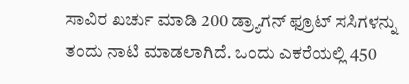ಸಾವಿರ ಖರ್ಚು ಮಾಡಿ 200 ಡ್ರ್ಯಾಗನ್ ಫ್ರೂಟ್ ಸಸಿಗಳನ್ನು ತಂದು ನಾಟಿ ಮಾಡಲಾಗಿದೆ. ಒಂದು ಎಕರೆಯಲ್ಲಿ 450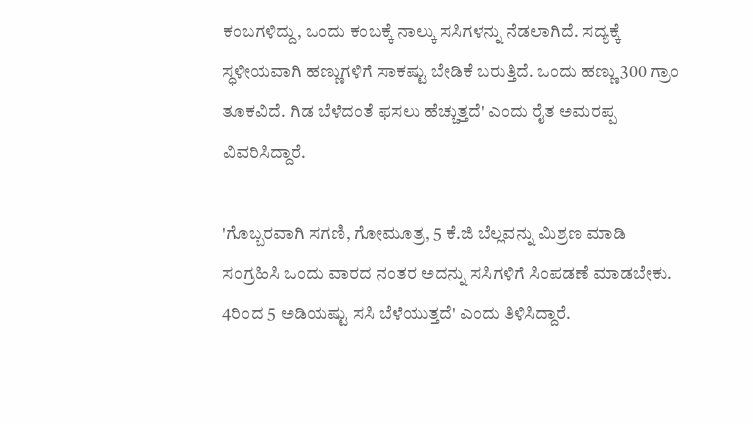ಕಂಬಗಳಿದ್ದು, ಒಂದು ಕಂಬಕ್ಕೆ ನಾಲ್ಕು ಸಸಿಗಳನ್ನು ನೆಡಲಾಗಿದೆ. ಸದ್ಯಕ್ಕೆ ಸ್ಧಳೀಯವಾಗಿ ಹಣ್ಣುಗಳಿಗೆ ಸಾಕಷ್ಟು ಬೇಡಿಕೆ ಬರುತ್ತಿದೆ. ಒಂದು ಹಣ್ಣು 300 ಗ್ರಾಂ ತೂಕವಿದೆ. ಗಿಡ ಬೆಳೆದಂತೆ ಫಸಲು ಹೆಚ್ಚುತ್ತದೆ' ಎಂದು ರೈತ ಅಮರಪ್ಪ ವಿವರಿಸಿದ್ದಾರೆ.

'ಗೊಬ್ಬರವಾಗಿ ಸಗಣಿ, ಗೋಮೂತ್ರ, 5 ಕೆ.ಜಿ ಬೆಲ್ಲವನ್ನು ಮಿಶ್ರಣ ಮಾಡಿ ಸಂಗ್ರಹಿಸಿ ಒಂದು ವಾರದ ನಂತರ ಅದನ್ನು ಸಸಿಗಳಿಗೆ ಸಿಂಪಡಣೆ ಮಾಡಬೇಕು. 4ರಿಂದ 5 ಅಡಿಯಷ್ಟು ಸಸಿ ಬೆಳೆಯುತ್ತದೆ' ಎಂದು ತಿಳಿಸಿದ್ದಾರೆ.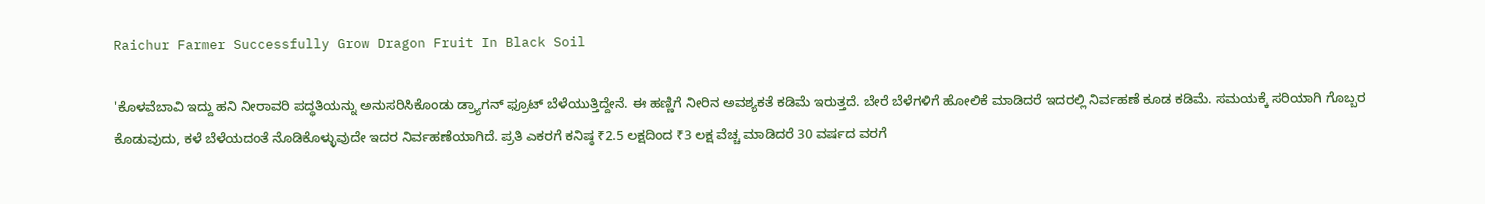Raichur Farmer Successfully Grow Dragon Fruit In Black Soil

'ಕೊಳವೆಬಾವಿ ಇದ್ದು ಹನಿ ನೀರಾವರಿ ಪದ್ಧತಿಯನ್ನು ಅನುಸರಿಸಿಕೊಂಡು ಡ್ರ್ಯಾಗನ್ ಫ್ರೂಟ್ ಬೆಳೆಯುತ್ತಿದ್ದೇನೆ. ಈ ಹಣ್ಣಿಗೆ ನೀರಿನ ಅವಶ್ಯಕತೆ ಕಡಿಮೆ ಇರುತ್ತದೆ. ಬೇರೆ ಬೆಳೆಗಳಿಗೆ ಹೋಲಿಕೆ ಮಾಡಿದರೆ ಇದರಲ್ಲಿ ನಿರ್ವಹಣೆ ಕೂಡ ಕಡಿಮೆ. ಸಮಯಕ್ಕೆ ಸರಿಯಾಗಿ ಗೊಬ್ಬರ ಕೊಡುವುದು, ಕಳೆ ಬೆಳೆಯದಂತೆ ನೊಡಿಕೊಳ್ಳುವುದೇ ಇದರ ನಿರ್ವಹಣೆಯಾಗಿದೆ. ಪ್ರತಿ ಎಕರಗೆ ಕನಿಷ್ಠ ₹2.5 ಲಕ್ಷದಿಂದ ₹3 ಲಕ್ಷ ವೆಚ್ಚ ಮಾಡಿದರೆ 30 ವರ್ಷದ ವರಗೆ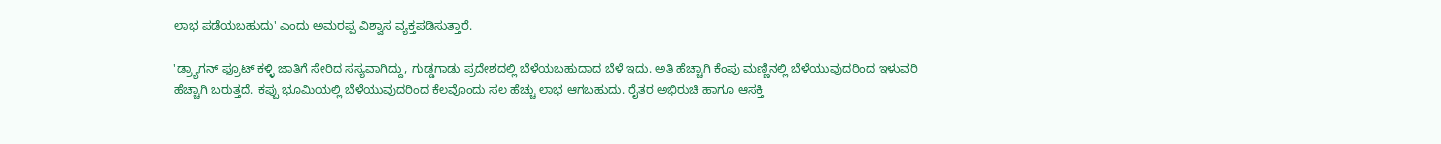ಲಾಭ ಪಡೆಯಬಹುದು' ಎಂದು ಅಮರಪ್ಪ ವಿಶ್ವಾಸ ವ್ಯಕ್ತಪಡಿಸುತ್ತಾರೆ.

'ಡ್ರ್ಯಾಗನ್ ಫ್ರೂಟ್ ಕಳ್ಳಿ ಜಾತಿಗೆ ಸೇರಿದ ಸಸ್ಯವಾಗಿದ್ದು, ಗುಡ್ಡಗಾಡು ಪ್ರದೇಶದಲ್ಲಿ ಬೆಳೆಯಬಹುದಾದ ಬೆಳೆ ಇದು. ಅತಿ ಹೆಚ್ಚಾಗಿ ಕೆಂಪು ಮಣ್ಣಿನಲ್ಲಿ ಬೆಳೆಯುವುದರಿಂದ ಇಳುವರಿ ಹೆಚ್ಚಾಗಿ ಬರುತ್ತದೆ. ಕಪ್ಪು ಭೂಮಿಯಲ್ಲಿ ಬೆಳೆಯುವುದರಿಂದ ಕೆಲವೊಂದು ಸಲ ಹೆಚ್ಚು ಲಾಭ ಆಗಬಹುದು. ರೈತರ ಅಭಿರುಚಿ ಹಾಗೂ ಆಸಕ್ತಿ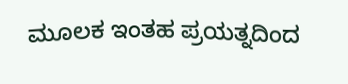ಮೂಲಕ ಇಂತಹ ಪ್ರಯತ್ನದಿಂದ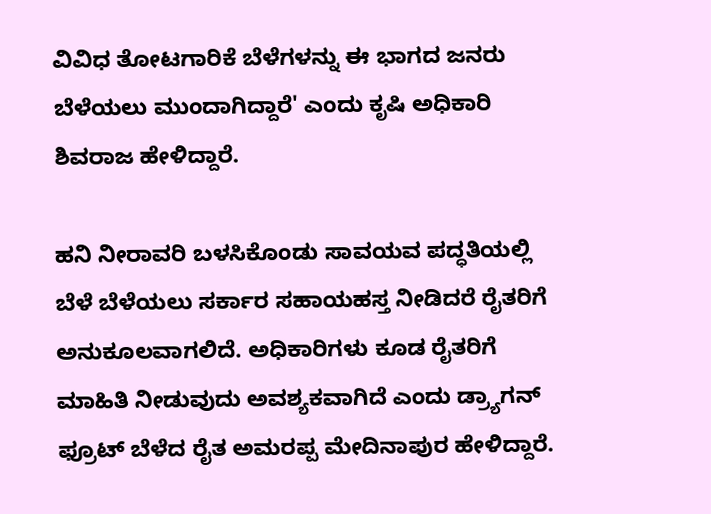ವಿವಿಧ ತೋಟಗಾರಿಕೆ ಬೆಳೆಗಳನ್ನು ಈ ಭಾಗದ ಜನರು ಬೆಳೆಯಲು ಮುಂದಾಗಿದ್ದಾರೆ' ಎಂದು ಕೃಷಿ ಅಧಿಕಾರಿ ಶಿವರಾಜ ಹೇಳಿದ್ದಾರೆ.

ಹನಿ ನೀರಾವರಿ ಬಳಸಿಕೊಂಡು ಸಾವಯವ ಪದ್ಧತಿಯಲ್ಲಿ ಬೆಳೆ ಬೆಳೆಯಲು ಸರ್ಕಾರ ಸಹಾಯಹಸ್ತ ನೀಡಿದರೆ ರೈತರಿಗೆ ಅನುಕೂಲವಾಗಲಿದೆ. ಅಧಿಕಾರಿಗಳು ಕೂಡ ರೈತರಿಗೆ ಮಾಹಿತಿ ನೀಡುವುದು ಅವಶ್ಯಕವಾಗಿದೆ ಎಂದು ಡ್ರ್ಯಾಗನ್ ಫ್ರೂಟ್ ಬೆಳೆದ ರೈತ ಅಮರಪ್ಪ ಮೇದಿನಾಪುರ ಹೇಳಿದ್ದಾರೆ.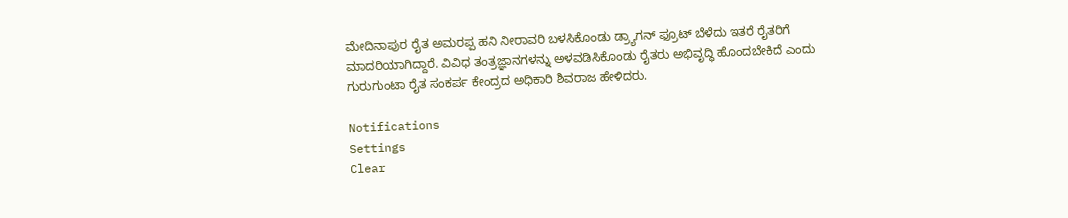ಮೇದಿನಾಪುರ ರೈತ ಅಮರಪ್ಪ ಹನಿ ನೀರಾವರಿ ಬಳಸಿಕೊಂಡು ಡ್ರ್ಯಾಗನ್ ಫ್ರೂಟ್ ಬೆಳೆದು ಇತರೆ ರೈತರಿಗೆ ಮಾದರಿಯಾಗಿದ್ದಾರೆ. ವಿವಿಧ ತಂತ್ರಜ್ಞಾನಗಳನ್ನು ಅಳವಡಿಸಿಕೊಂಡು ರೈತರು ಅಭಿವೃದ್ಧಿ ಹೊಂದಬೇಕಿದೆ ಎಂದು ಗುರುಗುಂಟಾ ರೈತ ಸಂಕರ್ಪ ಕೇಂದ್ರದ ಅಧಿಕಾರಿ ಶಿವರಾಜ ಹೇಳಿದರು.

Notifications
Settings
Clear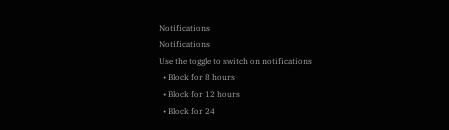Notifications
Notifications
Use the toggle to switch on notifications
  • Block for 8 hours
  • Block for 12 hours
  • Block for 24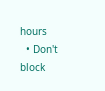hours
  • Don't block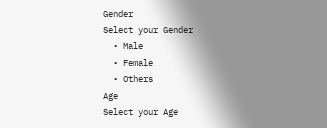Gender
Select your Gender
  • Male
  • Female
  • Others
Age
Select your Age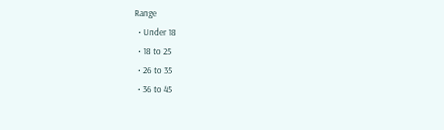Range
  • Under 18
  • 18 to 25
  • 26 to 35
  • 36 to 45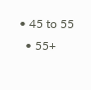• 45 to 55
  • 55+